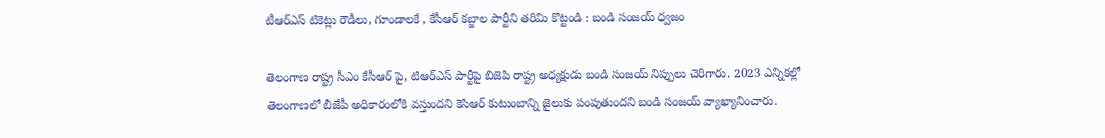టీఆర్ఎస్ టికెట్లు రౌడీలు, గూండాలకే , కేసీఆర్ కబ్జాల పార్టీని తరిమి కొట్టండి : బండి సంజయ్ ధ్వజం

తెలంగాణ రాష్ట్ర సీఎం కేసీఆర్ పై, టిఆర్ఎస్ పార్టీపై బిజెపి రాష్ట్ర అధ్యక్షుడు బండి సంజయ్ నిప్పులు చెరిగారు. 2023 ఎన్నికల్లో తెలంగాణలో బీజేపీ అధికారంలోకి వస్తుందని కెసిఆర్ కుటుంబాన్ని జైలుకు పంపుతుందని బండి సంజయ్ వ్యాఖ్యానించారు.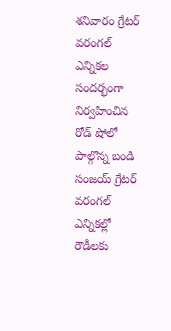శనివారం గ్రేటర్ వరంగల్ ఎన్నికల సందర్భంగా నిర్వహించిన రోడ్ షోలో పాల్గొన్న బండి సంజయ్ గ్రేటర్ వరంగల్ ఎన్నికల్లో రౌడీలకు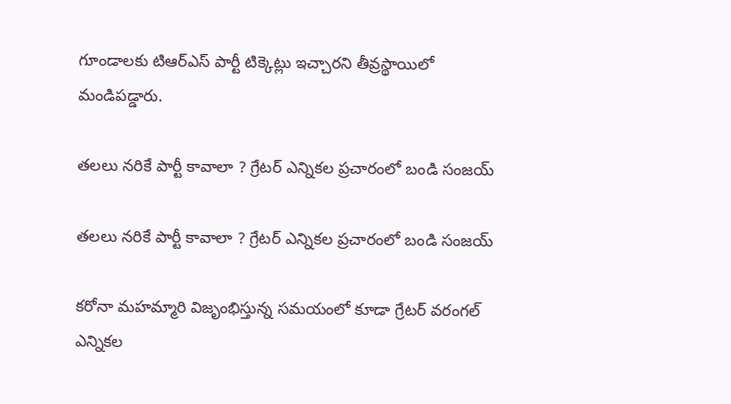గూండాలకు టిఆర్ఎస్ పార్టీ టిక్కెట్లు ఇచ్చారని తీవ్రస్థాయిలో మండిపడ్డారు.

తలలు నరికే పార్టీ కావాలా ? గ్రేటర్ ఎన్నికల ప్రచారంలో బండి సంజయ్

తలలు నరికే పార్టీ కావాలా ? గ్రేటర్ ఎన్నికల ప్రచారంలో బండి సంజయ్

కరోనా మహమ్మారి విజృంభిస్తున్న సమయంలో కూడా గ్రేటర్ వరంగల్ ఎన్నికల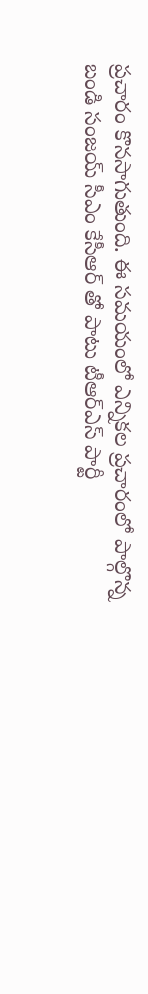ప్రచారం కొనసాగుతుంది. ఈ సమయంలో ఎన్నికల ప్రచారంలో పాల్గొన్న బండి సంజయ్ సీఎం కేసీఆర్ తో పాటు టీఆర్ఎస్ పార్టీ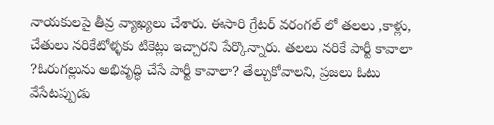నాయకులపై తీవ్ర వ్యాఖ్యలు చేశారు. ఈసారి గ్రేటర్ వరంగల్ లో తలలు ,కాళ్లు, చేతులు నరికేటోళ్ళకు టికెట్లు ఇచ్చారని పేర్కొన్నారు. తలలు నరికే పార్టీ కావాలా ?ఓరుగల్లును అభివృద్ధి చేసే పార్టీ కావాలా? తేల్చుకోవాలని, ప్రజలు ఓటు వేసేటప్పుడు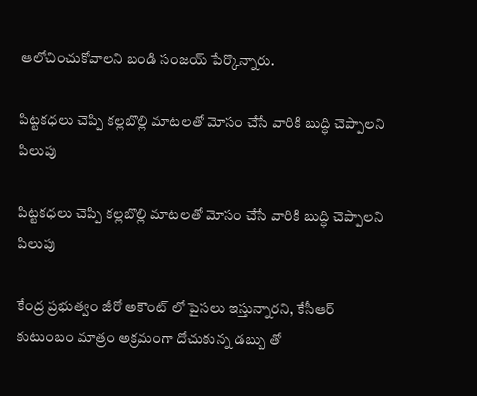ఆలోచించుకోవాలని బండి సంజయ్ పేర్కొన్నారు.

పిట్టకధలు చెప్పి కల్లబొల్లి మాటలతో మోసం చేసే వారికి బుద్ధి చెప్పాలని పిలుపు

పిట్టకధలు చెప్పి కల్లబొల్లి మాటలతో మోసం చేసే వారికి బుద్ధి చెప్పాలని పిలుపు

కేంద్ర ప్రభుత్వం జీరో అకౌంట్ లో పైసలు ఇస్తున్నారని, కేసీఆర్ కుటుంబం మాత్రం అక్రమంగా దోచుకున్న డబ్బు తో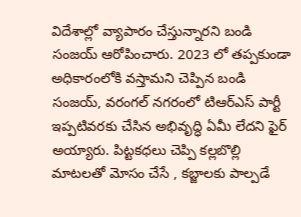విదేశాల్లో వ్యాపారం చేస్తున్నారని బండి సంజయ్ ఆరోపించారు. 2023 లో తప్పకుండా అధికారంలోకి వస్తామని చెప్పిన బండి సంజయ్, వరంగల్ నగరంలో టిఆర్ఎస్ పార్టీ ఇప్పటివరకు చేసిన అభివృద్ధి ఏమీ లేదని ఫైర్ అయ్యారు. పిట్టకధలు చెప్పి కల్లబొల్లి మాటలతో మోసం చేసే , కబ్జాలకు పాల్పడే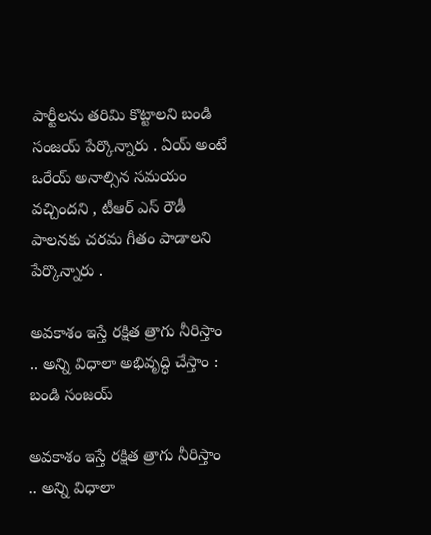పార్టీలను తరిమి కొట్టాలని బండి సంజయ్ పేర్కొన్నారు . ఏయ్ అంటే ఒరేయ్ అనాల్సిన సమయం వచ్చిందని , టీఆర్ ఎస్ రౌడీ పాలనకు చరమ గీతం పాడాలని పేర్కొన్నారు .

అవకాశం ఇస్తే రక్షిత త్రాగు నీరిస్తాం .. అన్ని విధాలా అభివృద్ధి చేస్తాం : బండి సంజయ్

అవకాశం ఇస్తే రక్షిత త్రాగు నీరిస్తాం .. అన్ని విధాలా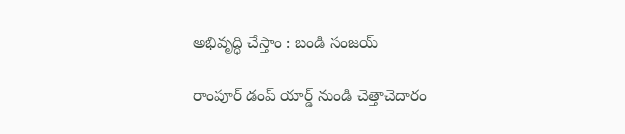అభివృద్ధి చేస్తాం : బండి సంజయ్

రాంపూర్ డంప్ యార్డ్ నుండి చెత్తాచెదారం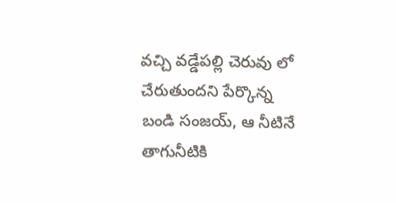వచ్చి వడ్డేపల్లి చెరువు లో చేరుతుందని పేర్కొన్న బండి సంజయ్, ఆ నీటినే తాగునీటికి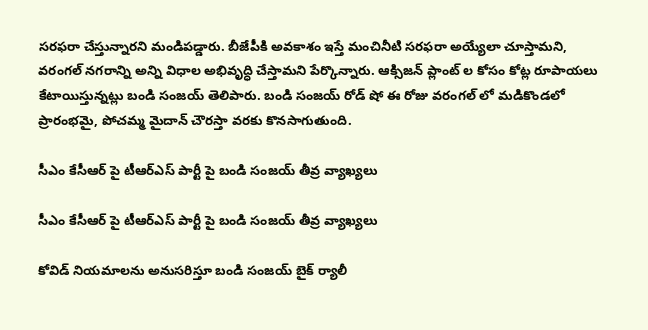సరఫరా చేస్తున్నారని మండిపడ్డారు. బీజేపీకి అవకాశం ఇస్తే మంచినీటి సరఫరా అయ్యేలా చూస్తామని, వరంగల్ నగరాన్ని అన్ని విధాల అభివృద్ధి చేస్తామని పేర్కొన్నారు. ఆక్సిజన్ ప్లాంట్ ల కోసం కోట్ల రూపాయలు కేటాయిస్తున్నట్లు బండి సంజయ్ తెలిపారు. బండి సంజయ్ రోడ్ షో ఈ రోజు వరంగల్ లో మడికొండలో ప్రారంభమై, పోచమ్మ మైదాన్ చౌరస్తా వరకు కొనసాగుతుంది.

సీఎం కేసీఆర్ పై టీఆర్ఎస్ పార్టీ పై బండి సంజయ్ తీవ్ర వ్యాఖ్యలు

సీఎం కేసీఆర్ పై టీఆర్ఎస్ పార్టీ పై బండి సంజయ్ తీవ్ర వ్యాఖ్యలు

కోవిడ్ నియమాలను అనుసరిస్తూ బండి సంజయ్ బైక్ ర్యాలీ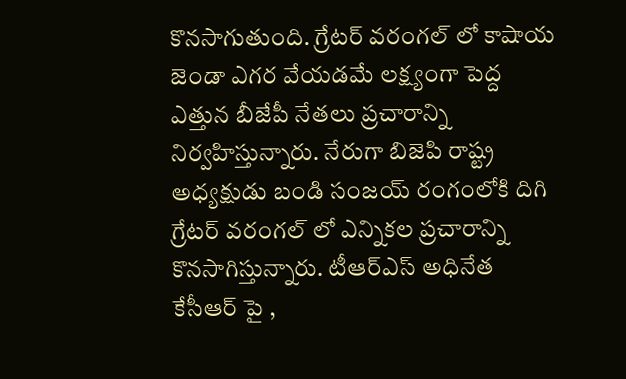కొనసాగుతుంది. గ్రేటర్ వరంగల్ లో కాషాయ జెండా ఎగర వేయడమే లక్ష్యంగా పెద్ద ఎత్తున బీజేపీ నేతలు ప్రచారాన్ని నిర్వహిస్తున్నారు. నేరుగా బిజెపి రాష్ట్ర అధ్యక్షుడు బండి సంజయ్ రంగంలోకి దిగి గ్రేటర్ వరంగల్ లో ఎన్నికల ప్రచారాన్ని కొనసాగిస్తున్నారు. టీఆర్ఎస్ అధినేత కేసీఆర్ పై ,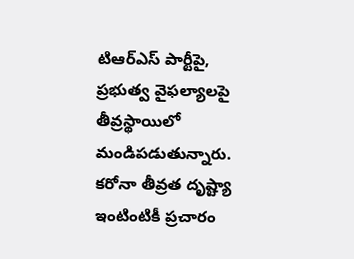టిఆర్ఎస్ పార్టీపై, ప్రభుత్వ వైఫల్యాలపై తీవ్రస్థాయిలో మండిపడుతున్నారు. కరోనా తీవ్రత దృష్ట్యా ఇంటింటికీ ప్రచారం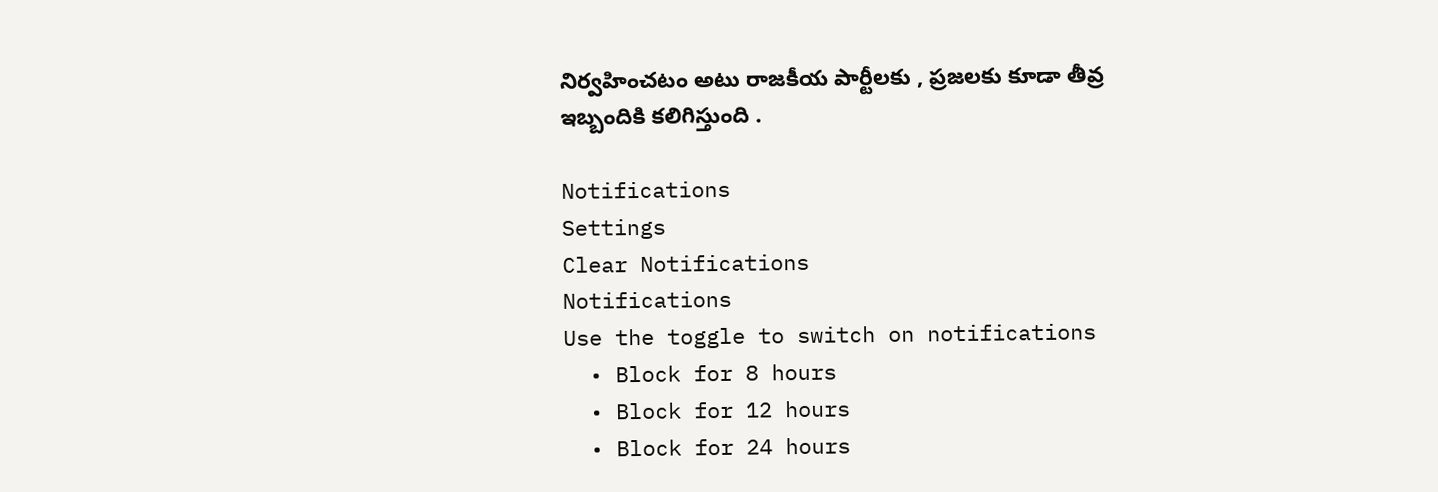నిర్వహించటం అటు రాజకీయ పార్టీలకు , ప్రజలకు కూడా తీవ్ర ఇబ్బందికి కలిగిస్తుంది .

Notifications
Settings
Clear Notifications
Notifications
Use the toggle to switch on notifications
  • Block for 8 hours
  • Block for 12 hours
  • Block for 24 hours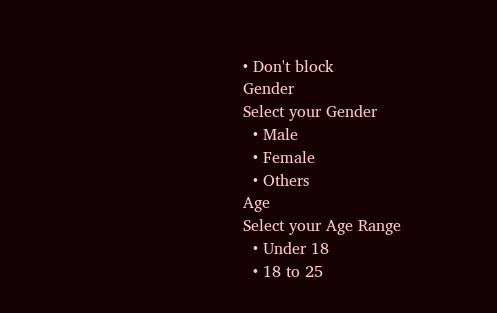• Don't block
Gender
Select your Gender
  • Male
  • Female
  • Others
Age
Select your Age Range
  • Under 18
  • 18 to 25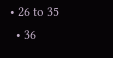• 26 to 35
  • 36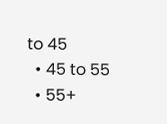to 45
  • 45 to 55
  • 55+